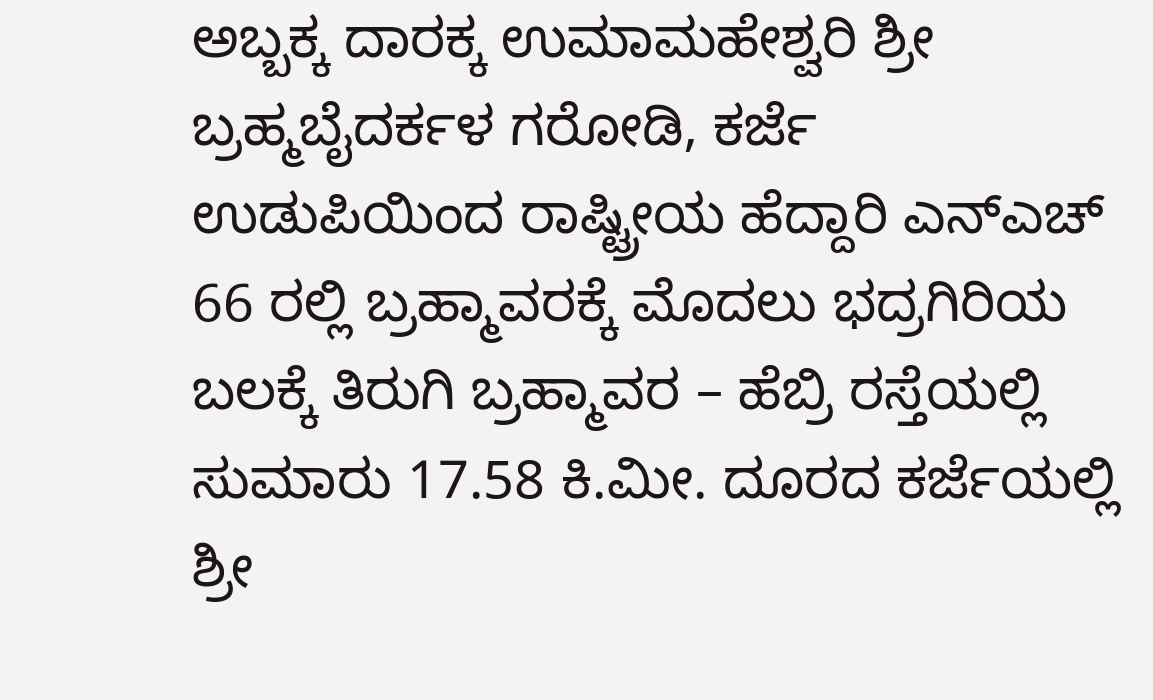ಅಬ್ಬಕ್ಕ ದಾರಕ್ಕ ಉಮಾಮಹೇಶ್ವರಿ ಶ್ರೀ ಬ್ರಹ್ಮಬೈದರ್ಕಳ ಗರೋಡಿ, ಕರ್ಜೆ
ಉಡುಪಿಯಿಂದ ರಾಷ್ಟ್ರೀಯ ಹೆದ್ದಾರಿ ಎನ್ಎಚ್ 66 ರಲ್ಲಿ ಬ್ರಹ್ಮಾವರಕ್ಕೆ ಮೊದಲು ಭದ್ರಗಿರಿಯ ಬಲಕ್ಕೆ ತಿರುಗಿ ಬ್ರಹ್ಮಾವರ – ಹೆಬ್ರಿ ರಸ್ತೆಯಲ್ಲಿ ಸುಮಾರು 17.58 ಕಿ.ಮೀ. ದೂರದ ಕರ್ಜೆಯಲ್ಲಿ ಶ್ರೀ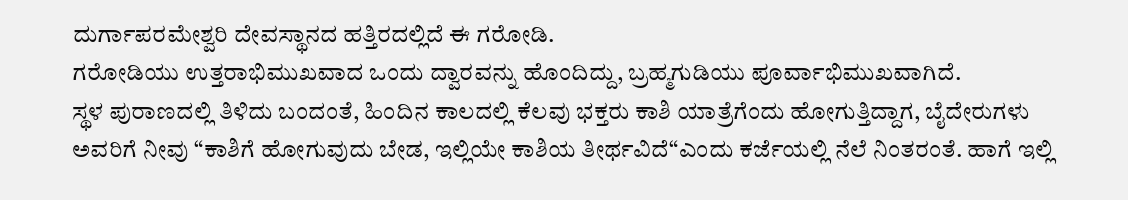ದುರ್ಗಾಪರಮೇಶ್ವರಿ ದೇವಸ್ಥಾನದ ಹತ್ತಿರದಲ್ಲಿದೆ ಈ ಗರೋಡಿ.
ಗರೋಡಿಯು ಉತ್ತರಾಭಿಮುಖವಾದ ಒಂದು ದ್ವಾರವನ್ನು ಹೊಂದಿದ್ದು, ಬ್ರಹ್ಮಗುಡಿಯು ಪೂರ್ವಾಭಿಮುಖವಾಗಿದೆ.
ಸ್ಥಳ ಪುರಾಣದಲ್ಲಿ ತಿಳಿದು ಬಂದಂತೆ, ಹಿಂದಿನ ಕಾಲದಲ್ಲಿ ಕೆಲವು ಭಕ್ತರು ಕಾಶಿ ಯಾತ್ರೆಗೆಂದು ಹೋಗುತ್ತಿದ್ದಾಗ, ಬೈದೇರುಗಳು ಅವರಿಗೆ ನೀವು “ಕಾಶಿಗೆ ಹೋಗುವುದು ಬೇಡ, ಇಲ್ಲಿಯೇ ಕಾಶಿಯ ತೀರ್ಥವಿದೆ“ಎಂದು ಕರ್ಜೆಯಲ್ಲಿ ನೆಲೆ ನಿಂತರಂತೆ. ಹಾಗೆ ಇಲ್ಲಿ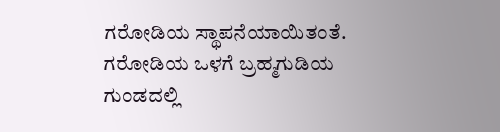ಗರೋಡಿಯ ಸ್ಥಾಪನೆಯಾಯಿತಂತೆ.
ಗರೋಡಿಯ ಒಳಗೆ ಬ್ರಹ್ಮಗುಡಿಯ ಗುಂಡದಲ್ಲಿ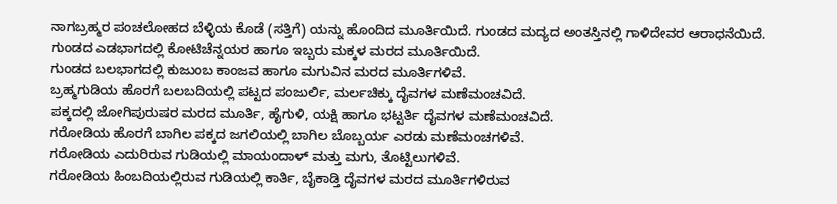ನಾಗಬ್ರಹ್ಮರ ಪಂಚಲೋಹದ ಬೆಳ್ಳಿಯ ಕೊಡೆ (ಸತ್ತಿಗೆ) ಯನ್ನು ಹೊಂದಿದ ಮೂರ್ತಿಯಿದೆ. ಗುಂಡದ ಮದ್ಯದ ಅಂತಸ್ತಿನಲ್ಲಿ ಗಾಳಿದೇವರ ಆರಾಧನೆಯಿದೆ.
ಗುಂಡದ ಎಡಭಾಗದಲ್ಲಿ ಕೋಟಿಚೆನ್ನಯರ ಹಾಗೂ ಇಬ್ಬರು ಮಕ್ಕಳ ಮರದ ಮೂರ್ತಿಯಿದೆ.
ಗುಂಡದ ಬಲಭಾಗದಲ್ಲಿ ಕುಜುಂಬ ಕಾಂಜವ ಹಾಗೂ ಮಗುವಿನ ಮರದ ಮೂರ್ತಿಗಳಿವೆ.
ಬ್ರಹ್ಮಗುಡಿಯ ಹೊರಗೆ ಬಲಬದಿಯಲ್ಲಿ ಪಟ್ಟದ ಪಂಜುರ್ಲಿ, ಮರ್ಲಚಿಕ್ಕು ದೈವಗಳ ಮಣೆಮಂಚವಿದೆ.
ಪಕ್ಕದಲ್ಲಿ ಜೋಗಿಪುರುಷರ ಮರದ ಮೂರ್ತಿ, ಹೈಗುಳಿ, ಯಕ್ಷಿ ಹಾಗೂ ಭಟ್ಟರ್ತಿ ದೈವಗಳ ಮಣೆಮಂಚವಿದೆ.
ಗರೋಡಿಯ ಹೊರಗೆ ಬಾಗಿಲ ಪಕ್ಕದ ಜಗಲಿಯಲ್ಲಿ ಬಾಗಿಲ ಬೊಬ್ಬರ್ಯ ಎರಡು ಮಣೆಮಂಚಗಳಿವೆ.
ಗರೋಡಿಯ ಎದುರಿರುವ ಗುಡಿಯಲ್ಲಿ ಮಾಯಂದಾಳ್ ಮತ್ತು ಮಗು, ತೊಟ್ಟಿಲುಗಳಿವೆ.
ಗರೋಡಿಯ ಹಿಂಬದಿಯಲ್ಲಿರುವ ಗುಡಿಯಲ್ಲಿ ಕಾರ್ತಿ, ಬೈಕಾಡ್ತಿ ದೈವಗಳ ಮರದ ಮೂರ್ತಿಗಳಿರುವ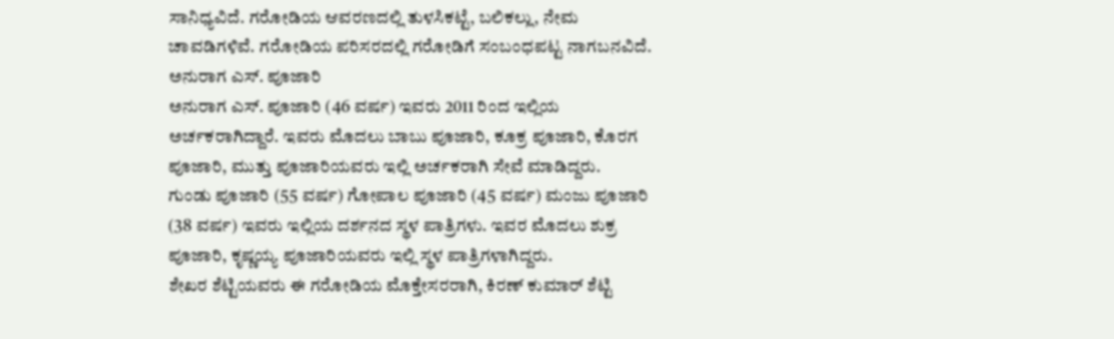ಸಾನಿಧ್ಯವಿದೆ. ಗರೋಡಿಯ ಆವರಣದಲ್ಲಿ ತುಳಸಿಕಟ್ಟೆ, ಬಲಿಕಲ್ಲು, ನೇಮ ಚಾವಡಿಗಳಿವೆ. ಗರೋಡಿಯ ಪರಿಸರದಲ್ಲಿ ಗರೋಡಿಗೆ ಸಂಬಂಧಪಟ್ಟ ನಾಗಬನವಿದೆ.
ಅನುರಾಗ ಎಸ್. ಪೂಜಾರಿ
ಅನುರಾಗ ಎಸ್. ಪೂಜಾರಿ (46 ವರ್ಷ) ಇವರು 2011 ರಿಂದ ಇಲ್ಲಿಯ ಅರ್ಚಕರಾಗಿದ್ದಾರೆ. ಇವರು ಮೊದಲು ಬಾಬು ಪೂಜಾರಿ, ಕೂಕ್ರ ಪೂಜಾರಿ, ಕೊರಗ ಪೂಜಾರಿ, ಮುತ್ತು ಪೂಜಾರಿಯವರು ಇಲ್ಲಿ ಅರ್ಚಕರಾಗಿ ಸೇವೆ ಮಾಡಿದ್ದರು.
ಗುಂಡು ಪೂಜಾರಿ (55 ವರ್ಷ) ಗೋಪಾಲ ಪೂಜಾರಿ (45 ವರ್ಷ) ಮಂಜು ಪೂಜಾರಿ (38 ವರ್ಷ) ಇವರು ಇಲ್ಲಿಯ ದರ್ಶನದ ಸ್ಥಳ ಪಾತ್ರಿಗಳು. ಇವರ ಮೊದಲು ಶುಕ್ರ ಪೂಜಾರಿ, ಕೃಷ್ಣಯ್ಯ ಪೂಜಾರಿಯವರು ಇಲ್ಲಿ ಸ್ಥಳ ಪಾತ್ರಿಗಳಾಗಿದ್ದರು.
ಶೇಖರ ಶೆಟ್ಟಿಯವರು ಈ ಗರೋಡಿಯ ಮೊಕ್ತೇಸರರಾಗಿ, ಕಿರಣ್ ಕುಮಾರ್ ಶೆಟ್ಟಿ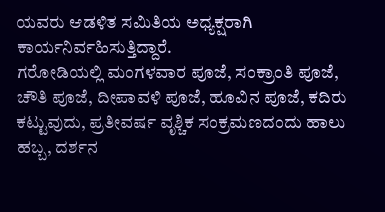ಯವರು ಆಡಳಿತ ಸಮಿತಿಯ ಅಧ್ಯಕ್ಷರಾಗಿ ಕಾರ್ಯನಿರ್ವಹಿಸುತ್ತಿದ್ದಾರೆ.
ಗರೋಡಿಯಲ್ಲಿ ಮಂಗಳವಾರ ಪೂಜೆ, ಸಂಕ್ರಾಂತಿ ಪೂಜೆ, ಚೌತಿ ಪೂಜೆ, ದೀಪಾವಳಿ ಪೂಜೆ, ಹೂವಿನ ಪೂಜೆ, ಕದಿರು ಕಟ್ಟುವುದು, ಪ್ರತೀವರ್ಷ ವೃಶ್ಚಿಕ ಸಂಕ್ರಮಣದಂದು ಹಾಲು ಹಬ್ಬ, ದರ್ಶನ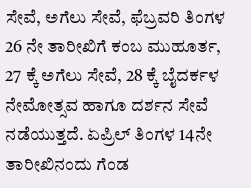ಸೇವೆ, ಅಗೆಲು ಸೇವೆ, ಫೆಬ್ರವರಿ ತಿಂಗಳ 26 ನೇ ತಾರೀಖಿಗೆ ಕಂಬ ಮುಹೂರ್ತ, 27 ಕ್ಕೆ ಅಗೆಲು ಸೇವೆ, 28 ಕ್ಕೆ ಬೈದರ್ಕಳ ನೇಮೋತ್ಸವ ಹಾಗೂ ದರ್ಶನ ಸೇವೆ ನಡೆಯುತ್ತದೆ. ಏಪ್ರಿಲ್ ತಿಂಗಳ 14ನೇ ತಾರೀಖಿನಂದು ಗೆಂಡ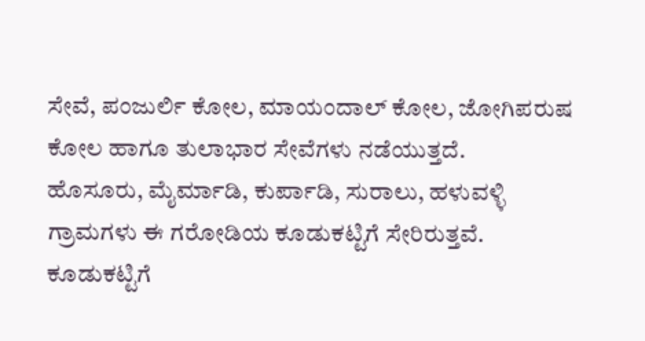ಸೇವೆ, ಪಂಜುರ್ಲಿ ಕೋಲ, ಮಾಯಂದಾಲ್ ಕೋಲ, ಜೋಗಿಪರುಷ ಕೋಲ ಹಾಗೂ ತುಲಾಭಾರ ಸೇವೆಗಳು ನಡೆಯುತ್ತದೆ.
ಹೊಸೂರು, ಮೈರ್ಮಾಡಿ, ಕುರ್ಪಾಡಿ, ಸುರಾಲು, ಹಳುವಳ್ಳಿ ಗ್ರಾಮಗಳು ಈ ಗರೋಡಿಯ ಕೂಡುಕಟ್ಟಿಗೆ ಸೇರಿರುತ್ತವೆ. ಕೂಡುಕಟ್ಟಿಗೆ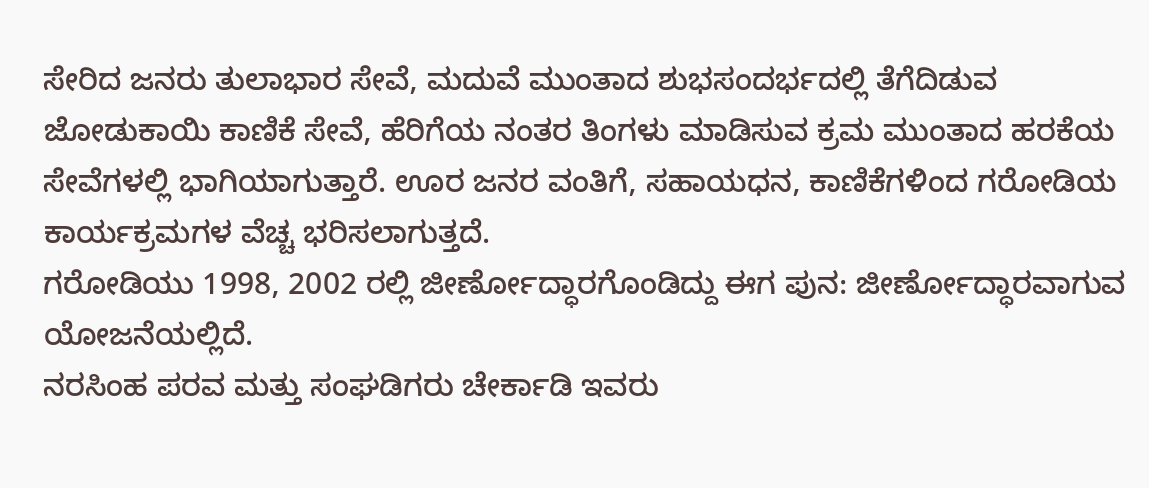ಸೇರಿದ ಜನರು ತುಲಾಭಾರ ಸೇವೆ, ಮದುವೆ ಮುಂತಾದ ಶುಭಸಂದರ್ಭದಲ್ಲಿ ತೆಗೆದಿಡುವ ಜೋಡುಕಾಯಿ ಕಾಣಿಕೆ ಸೇವೆ, ಹೆರಿಗೆಯ ನಂತರ ತಿಂಗಳು ಮಾಡಿಸುವ ಕ್ರಮ ಮುಂತಾದ ಹರಕೆಯ ಸೇವೆಗಳಲ್ಲಿ ಭಾಗಿಯಾಗುತ್ತಾರೆ. ಊರ ಜನರ ವಂತಿಗೆ, ಸಹಾಯಧನ, ಕಾಣಿಕೆಗಳಿಂದ ಗರೋಡಿಯ ಕಾರ್ಯಕ್ರಮಗಳ ವೆಚ್ಚ ಭರಿಸಲಾಗುತ್ತದೆ.
ಗರೋಡಿಯು 1998, 2002 ರಲ್ಲಿ ಜೀರ್ಣೋದ್ಧಾರಗೊಂಡಿದ್ದು ಈಗ ಪುನ: ಜೀರ್ಣೋದ್ಧಾರವಾಗುವ ಯೋಜನೆಯಲ್ಲಿದೆ.
ನರಸಿಂಹ ಪರವ ಮತ್ತು ಸಂಘಡಿಗರು ಚೇರ್ಕಾಡಿ ಇವರು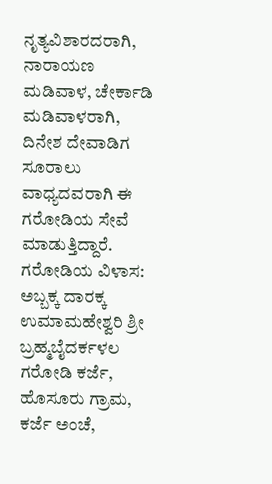ನೃತ್ಯವಿಶಾರದರಾಗಿ, ನಾರಾಯಣ ಮಡಿವಾಳ, ಚೇರ್ಕಾಡಿ ಮಡಿವಾಳರಾಗಿ, ದಿನೇಶ ದೇವಾಡಿಗ ಸೂರಾಲು ವಾಧ್ಯದವರಾಗಿ ಈ ಗರೋಡಿಯ ಸೇವೆ ಮಾಡುತ್ತಿದ್ದಾರೆ.
ಗರೋಡಿಯ ವಿಳಾಸ:
ಅಬ್ಬಕ್ಕ ದಾರಕ್ಕ ಉಮಾಮಹೇಶ್ವರಿ ಶ್ರೀ ಬ್ರಹ್ಮಬೈದರ್ಕಳಲ ಗರೋಡಿ ಕರ್ಜೆ,
ಹೊಸೂರು ಗ್ರಾಮ, ಕರ್ಜೆ ಅಂಚೆ,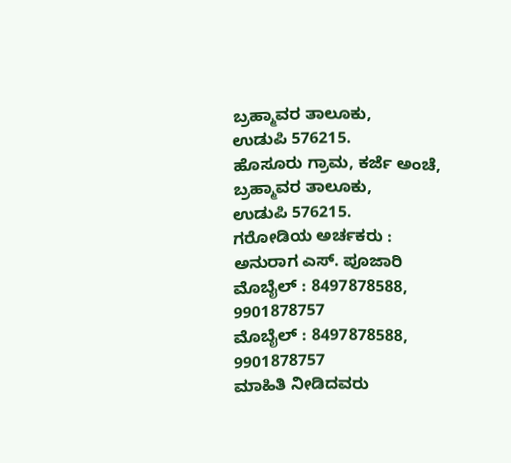ಬ್ರಹ್ಮಾವರ ತಾಲೂಕು,
ಉಡುಪಿ 576215.
ಹೊಸೂರು ಗ್ರಾಮ, ಕರ್ಜೆ ಅಂಚೆ,
ಬ್ರಹ್ಮಾವರ ತಾಲೂಕು,
ಉಡುಪಿ 576215.
ಗರೋಡಿಯ ಅರ್ಚಕರು :
ಅನುರಾಗ ಎಸ್. ಪೂಜಾರಿ
ಮೊಬೈಲ್ : 8497878588, 9901878757
ಮೊಬೈಲ್ : 8497878588, 9901878757
ಮಾಹಿತಿ ನೀಡಿದವರು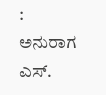:
ಅನುರಾಗ ಎಸ್.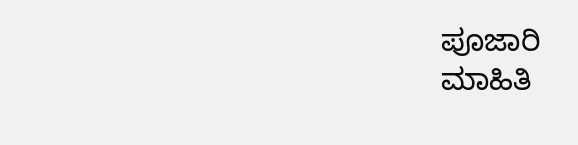ಪೂಜಾರಿ
ಮಾಹಿತಿ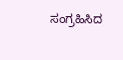ಸಂಗ್ರಹಿಸಿದ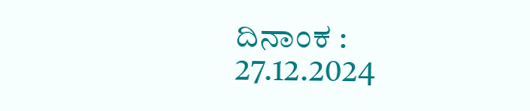ದಿನಾಂಕ :
27.12.2024